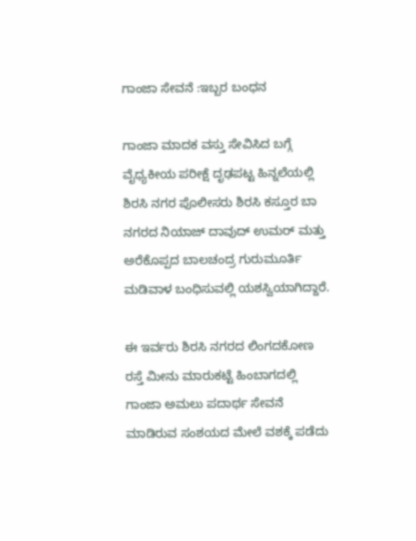ಗಾಂಜಾ ಸೇವನೆ :ಇಬ್ಬರ ಬಂಧನ

ಗಾಂಜಾ ಮಾದಕ ವಸ್ತು ಸೇವಿಸಿದ ಬಗ್ಗೆ ವೈಧ್ಯಕೀಯ ಪರೀಕ್ಷೆ ದೃಢಪಟ್ಟ ಹಿನ್ನಲೆಯಲ್ಲಿ ಶಿರಸಿ ನಗರ ಪೊಲೀಸರು ಶಿರಸಿ ಕಸ್ತೂರ ಬಾ ನಗರದ ನಿಯಾಜ್ ದಾವುದ್ ಉಮರ್ ಮತ್ತು ಅರೆಕೊಪ್ಪದ ಬಾಲಚಂದ್ರ ಗುರುಮೂರ್ತಿ ಮಡಿವಾಳ ಬಂಧಿಸುವಲ್ಲಿ ಯಶಸ್ವಿಯಾಗಿದ್ದಾರೆ.

ಈ ಇರ್ವರು ಶಿರಸಿ ನಗರದ ಲಿಂಗದಕೋಣ ರಸ್ತೆ ಮೀನು ಮಾರುಕಟ್ಟೆ ಹಿಂಬಾಗದಲ್ಲಿ ಗಾಂಜಾ ಅಮಲು ಪದಾರ್ಥ ಸೇವನೆ ಮಾಡಿರುವ ಸಂಶಯದ ಮೇಲೆ ವಶಕ್ಕೆ ಪಡೆದು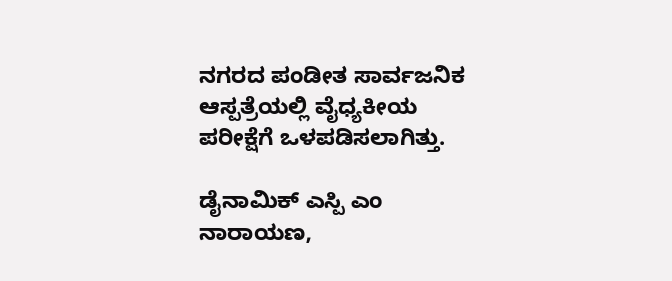ನಗರದ ಪಂಡೀತ ಸಾರ್ವಜನಿ‌ಕ ಆಸ್ಪತ್ರೆಯಲ್ಲಿ ವೈಧ್ಯಕೀಯ ಪರೀಕ್ಷೆಗೆ ಒಳಪಡಿಸಲಾಗಿತ್ತು.

ಡೈನಾಮಿಕ್ ಎಸ್ಪಿ ಎಂ ನಾರಾಯಣ,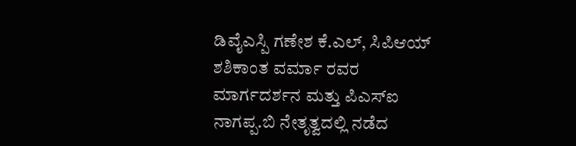ಡಿವೈಎಸ್ಪಿ ಗಣೇಶ ಕೆ.ಎಲ್, ಸಿಪಿಆಯ್ ಶಶಿಕಾಂತ ವರ್ಮಾ ರವರ ಮಾರ್ಗದರ್ಶನ ಮತ್ತು ಪಿಎಸ್ಐ ನಾಗಪ್ಪ.ಬಿ ನೇತೃತ್ವದಲ್ಲಿ ನಡೆದ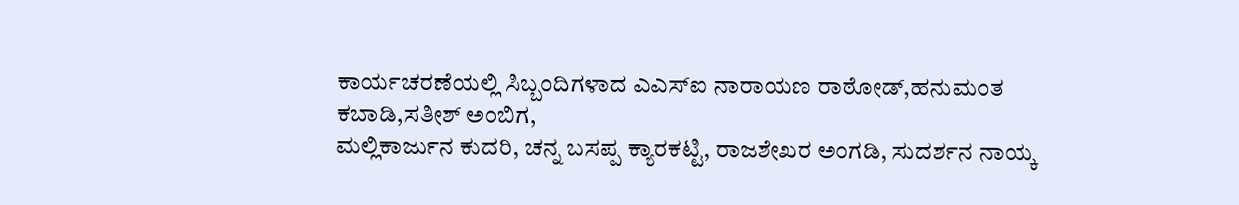ಕಾರ್ಯಚರಣೆಯಲ್ಲಿ ಸಿಬ್ಬಂದಿಗಳಾದ ಎಎಸ್ಐ ನಾರಾಯಣ ರಾಠೋಡ್,ಹನುಮಂತ ಕಬಾಡಿ,ಸತೀಶ್ ಅಂಬಿಗ,
ಮಲ್ಲಿಕಾರ್ಜುನ ಕುದರಿ, ಚನ್ನ ಬಸಪ್ಪ ಕ್ಯಾರಕಟ್ಟಿ, ರಾಜಶೇಖರ ಅಂಗಡಿ, ಸುದರ್ಶನ ನಾಯ್ಕ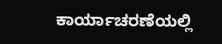ಕಾರ್ಯಾಚರಣೆಯಲ್ಲಿ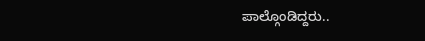ಪಾಲ್ಗೊಂಡಿದ್ದರು..